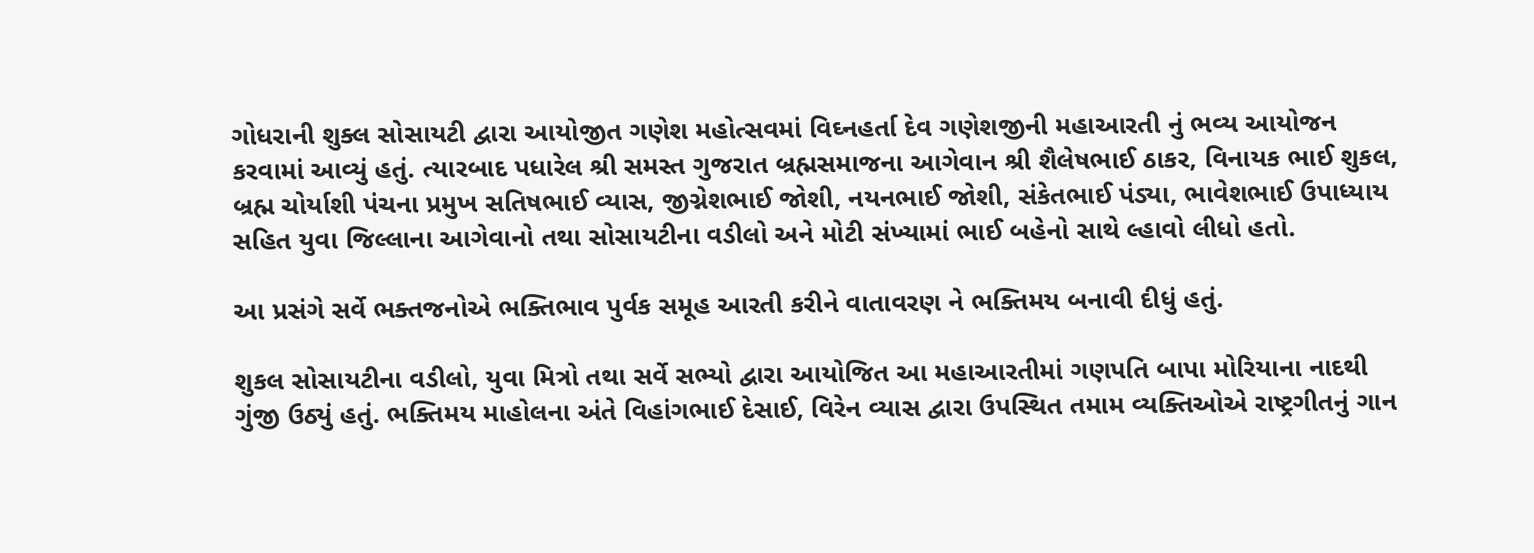ગોધરાની શુક્લ સોસાયટી દ્વારા આયોજીત ગણેશ મહોત્સવમાં વિઘ્નહર્તા દેવ ગણેશજીની મહાઆરતી નું ભવ્ય આયોજન કરવામાં આવ્યું હતું. ત્યારબાદ પધારેલ શ્રી સમસ્ત ગુજરાત બ્રહ્મસમાજના આગેવાન શ્રી શૈલેષભાઈ ઠાકર, વિનાયક ભાઈ શુકલ, બ્રહ્મ ચોર્યાશી પંચના પ્રમુખ સતિષભાઈ વ્યાસ, જીગ્નેશભાઈ જોશી, નયનભાઈ જોશી, સંકેતભાઈ પંડ્યા, ભાવેશભાઈ ઉપાધ્યાય સહિત યુવા જિલ્લાના આગેવાનો તથા સોસાયટીના વડીલો અને મોટી સંખ્યામાં ભાઈ બહેનો સાથે લ્હાવો લીધો હતો.

આ પ્રસંગે સર્વે ભક્તજનોએ ભક્તિભાવ પુર્વક સમૂહ આરતી કરીને વાતાવરણ ને ભક્તિમય બનાવી દીધું હતું.

શુકલ સોસાયટીના વડીલો, યુવા મિત્રો તથા સર્વે સભ્યો દ્વારા આયોજિત આ મહાઆરતીમાં ગણપતિ બાપા મોરિયાના નાદથી ગુંજી ઉઠ્યું હતું. ભક્તિમય માહોલના અંતે વિહાંગભાઈ દેસાઈ, વિરેન વ્યાસ દ્વારા ઉપસ્થિત તમામ વ્યક્તિઓએ રાષ્ટ્રગીતનું ગાન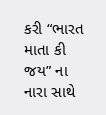કરી “ભારત માતા કી જય” ના નારા સાથે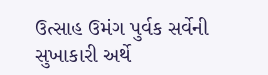ઉત્સાહ ઉમંગ પુર્વક સર્વેની સુખાકારી અર્થે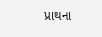પ્રાથના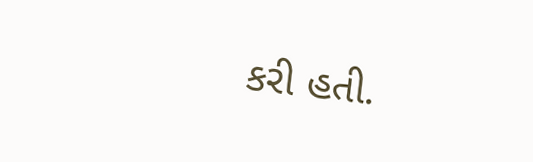કરી હતી.